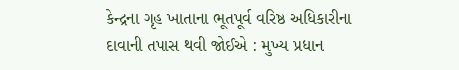કેન્દ્રના ગૃહ ખાતાના ભૂતપૂર્વ વરિષ્ઠ અધિકારીના દાવાની તપાસ થવી જોઈએ : મુખ્ય પ્રધાન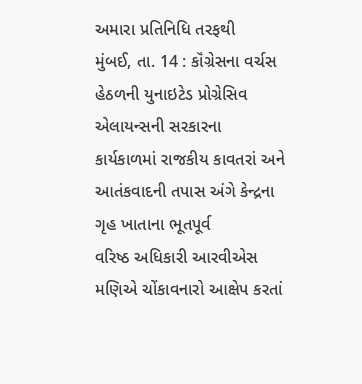અમારા પ્રતિનિધિ તરફથી
મુંબઈ, તા. 14 : કૉંગ્રેસના વર્ચસ હેઠળની યુનાઇટેડ પ્રોગ્રેસિવ એલાયન્સની સરકારના
કાર્યકાળમાં રાજકીય કાવતરાં અને આતંકવાદની તપાસ અંગે કેન્દ્રના ગૃહ ખાતાના ભૂતપૂર્વ
વરિષ્ઠ અધિકારી આરવીએસ મણિએ ચોંકાવનારો આક્ષેપ કરતાં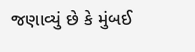જણાવ્યું છે કે મુંબઈ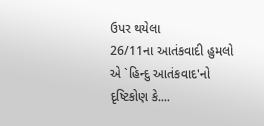ઉપર થયેલા
26/11ના આતંકવાદી હુમલો એ `હિન્દુ આતંકવાદ'નો દૃષ્ટિકોણ કે....